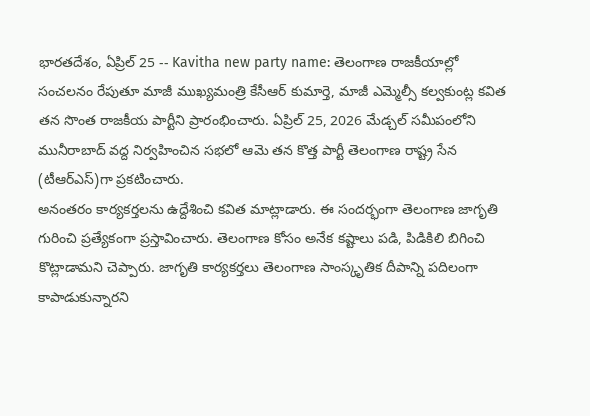భారతదేశం, ఏప్రిల్ 25 -- Kavitha new party name: తెలంగాణ రాజకీయాల్లో సంచలనం రేపుతూ మాజీ ముఖ్యమంత్రి కేసీఆర్ కుమార్తె, మాజీ ఎమ్మెల్సీ కల్వకుంట్ల కవిత తన సొంత రాజకీయ పార్టీని ప్రారంభించారు. ఏప్రిల్ 25, 2026 మేడ్చల్ సమీపంలోని మునీరాబాద్ వద్ద నిర్వహించిన సభలో ఆమె తన కొత్త పార్టీ తెలంగాణ రాష్ట్ర సేన (టీఆర్ఎస్)గా ప్రకటించారు.
అనంతరం కార్యకర్తలను ఉద్దేశించి కవిత మాట్లాడారు. ఈ సందర్భంగా తెలంగాణ జాగృతి గురించి ప్రత్యేకంగా ప్రస్తావించారు. తెలంగాణ కోసం అనేక కష్టాలు పడి, పిడికిలి బిగించి కొట్లాడామని చెప్పారు. జాగృతి కార్యకర్తలు తెలంగాణ సాంస్కృతిక దీపాన్ని పదిలంగా కాపాడుకున్నారని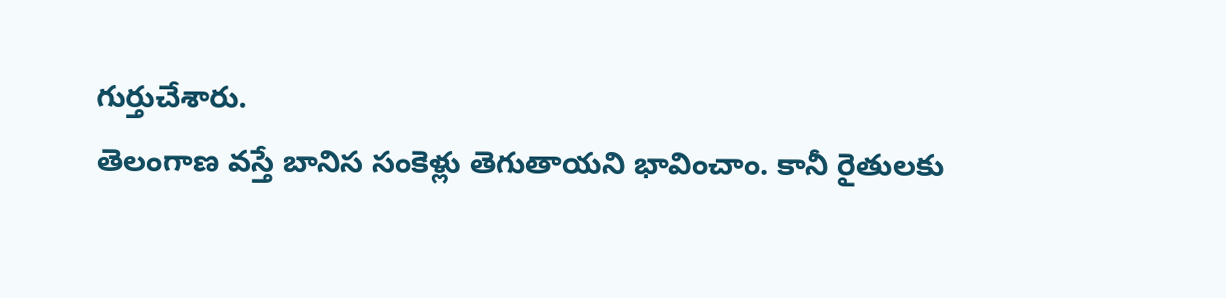గుర్తుచేశారు.
తెలంగాణ వస్తే బానిస సంకెళ్లు తెగుతాయని భావించాం. కానీ రైతులకు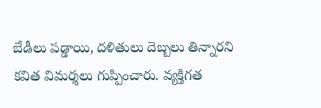బేడీలు పడ్డాయి, దళితులు దెబ్బలు తిన్నారని కవిత విమర్శలు గుప్పించారు. వ్యక్తిగత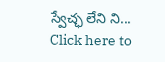స్వేచ్ఛ లేని ని...
Click here to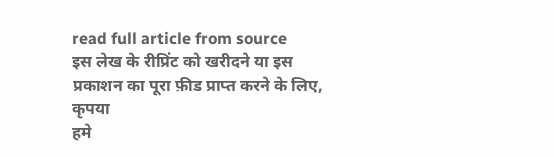read full article from source
इस लेख के रीप्रिंट को खरीदने या इस प्रकाशन का पूरा फ़ीड प्राप्त करने के लिए, कृपया
हमे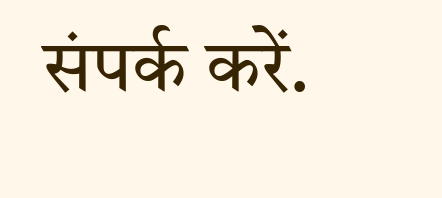संपर्क करें.